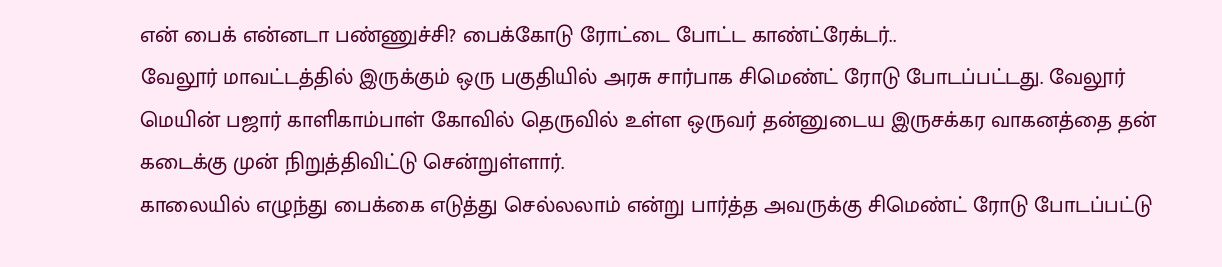என் பைக் என்னடா பண்ணுச்சி? பைக்கோடு ரோட்டை போட்ட காண்ட்ரேக்டர்..
வேலூர் மாவட்டத்தில் இருக்கும் ஒரு பகுதியில் அரசு சார்பாக சிமெண்ட் ரோடு போடப்பட்டது. வேலூர் மெயின் பஜார் காளிகாம்பாள் கோவில் தெருவில் உள்ள ஒருவர் தன்னுடைய இருசக்கர வாகனத்தை தன் கடைக்கு முன் நிறுத்திவிட்டு சென்றுள்ளார்.
காலையில் எழுந்து பைக்கை எடுத்து செல்லலாம் என்று பார்த்த அவருக்கு சிமெண்ட் ரோடு போடப்பட்டு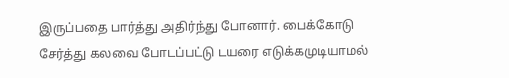இருப்பதை பார்த்து அதிர்ந்து போனார். பைக்கோடு சேர்த்து கலவை போடப்பட்டு டயரை எடுக்கமுடியாமல்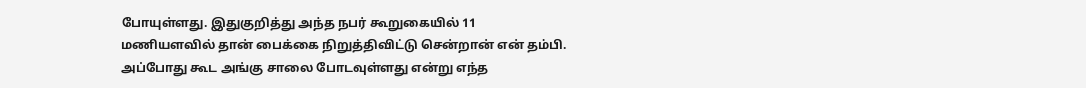போயுள்ளது. இதுகுறித்து அந்த நபர் கூறுகையில் 11 மணியளவில் தான் பைக்கை நிறுத்திவிட்டு சென்றான் என் தம்பி.
அப்போது கூட அங்கு சாலை போடவுள்ளது என்று எந்த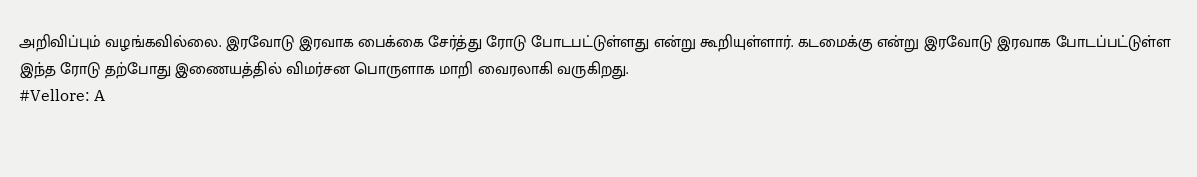அறிவிப்பும் வழங்கவில்லை. இரவோடு இரவாக பைக்கை சேர்த்து ரோடு போடபட்டுள்ளது என்று கூறியுள்ளார். கடமைக்கு என்று இரவோடு இரவாக போடப்பட்டுள்ள இந்த ரோடு தற்போது இணையத்தில் விமர்சன பொருளாக மாறி வைரலாகி வருகிறது.
#Vellore: A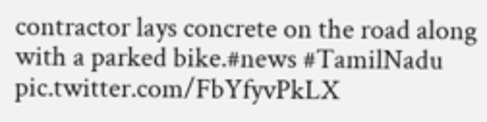contractor lays concrete on the road along with a parked bike.#news #TamilNadu pic.twitter.com/FbYfyvPkLX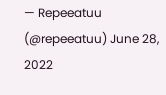— Repeeatuu (@repeeatuu) June 28, 2022